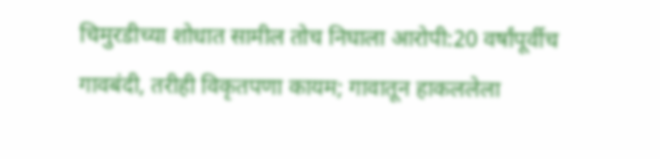चिमुरडीच्या शोधात सामील तोच निघाला आरोपी:20 वर्षांपूर्वीच गावबंदी, तरीही विकृतपणा कायम; गावातून हाकललेला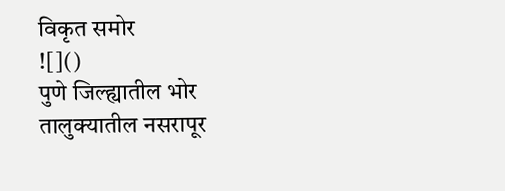विकृत समोर
![]()
पुणे जिल्ह्यातील भोर तालुक्यातील नसरापूर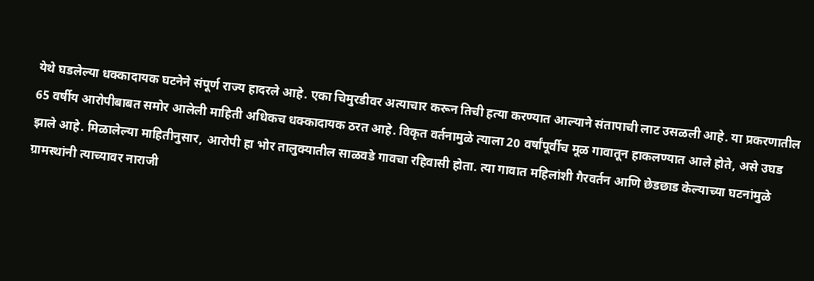येथे घडलेल्या धक्कादायक घटनेने संपूर्ण राज्य हादरले आहे. एका चिमुरडीवर अत्याचार करून तिची हत्या करण्यात आल्याने संतापाची लाट उसळली आहे. या प्रकरणातील 65 वर्षीय आरोपीबाबत समोर आलेली माहिती अधिकच धक्कादायक ठरत आहे. विकृत वर्तनामुळे त्याला 20 वर्षांपूर्वीच मूळ गावातून हाकलण्यात आले होते, असे उघड झाले आहे. मिळालेल्या माहितीनुसार, आरोपी हा भोर तालुक्यातील साळवडे गावचा रहिवासी होता. त्या गावात महिलांशी गैरवर्तन आणि छेडछाड केल्याच्या घटनांमुळे ग्रामस्थांनी त्याच्यावर नाराजी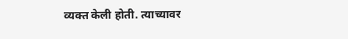व्यक्त केली होती. त्याच्यावर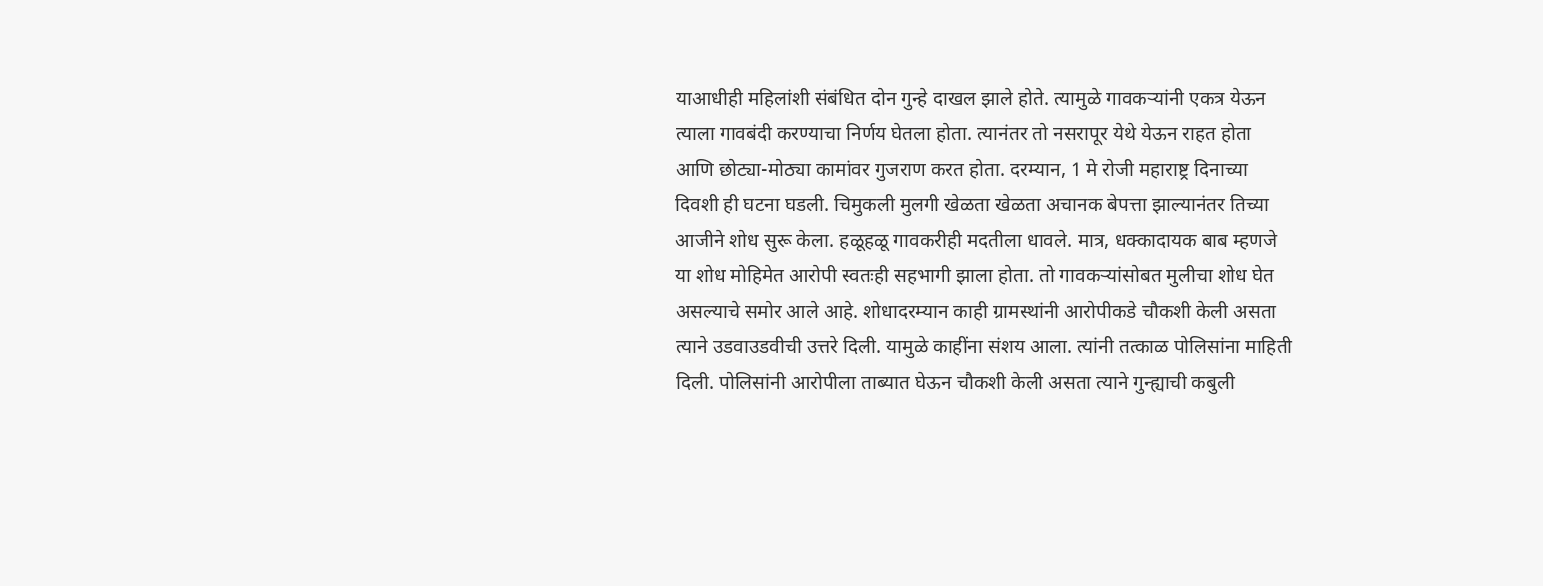याआधीही महिलांशी संबंधित दोन गुन्हे दाखल झाले होते. त्यामुळे गावकऱ्यांनी एकत्र येऊन त्याला गावबंदी करण्याचा निर्णय घेतला होता. त्यानंतर तो नसरापूर येथे येऊन राहत होता आणि छोट्या-मोठ्या कामांवर गुजराण करत होता. दरम्यान, 1 मे रोजी महाराष्ट्र दिनाच्या दिवशी ही घटना घडली. चिमुकली मुलगी खेळता खेळता अचानक बेपत्ता झाल्यानंतर तिच्या आजीने शोध सुरू केला. हळूहळू गावकरीही मदतीला धावले. मात्र, धक्कादायक बाब म्हणजे या शोध मोहिमेत आरोपी स्वतःही सहभागी झाला होता. तो गावकऱ्यांसोबत मुलीचा शोध घेत असल्याचे समोर आले आहे. शोधादरम्यान काही ग्रामस्थांनी आरोपीकडे चौकशी केली असता त्याने उडवाउडवीची उत्तरे दिली. यामुळे काहींना संशय आला. त्यांनी तत्काळ पोलिसांना माहिती दिली. पोलिसांनी आरोपीला ताब्यात घेऊन चौकशी केली असता त्याने गुन्ह्याची कबुली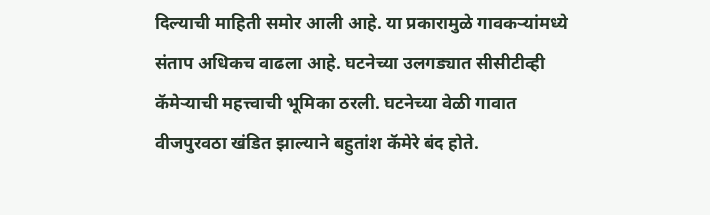दिल्याची माहिती समोर आली आहे. या प्रकारामुळे गावकऱ्यांमध्ये संताप अधिकच वाढला आहे. घटनेच्या उलगड्यात सीसीटीव्ही कॅमेऱ्याची महत्त्वाची भूमिका ठरली. घटनेच्या वेळी गावात वीजपुरवठा खंडित झाल्याने बहुतांश कॅमेरे बंद होते.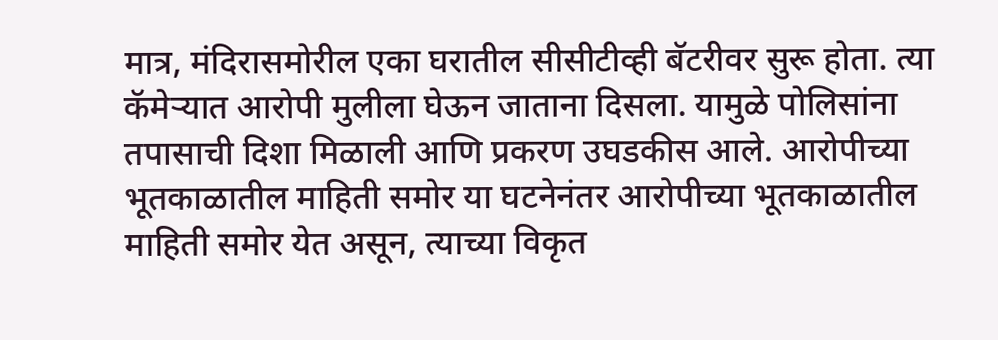मात्र, मंदिरासमोरील एका घरातील सीसीटीव्ही बॅटरीवर सुरू होता. त्या कॅमेऱ्यात आरोपी मुलीला घेऊन जाताना दिसला. यामुळे पोलिसांना तपासाची दिशा मिळाली आणि प्रकरण उघडकीस आले. आरोपीच्या भूतकाळातील माहिती समोर या घटनेनंतर आरोपीच्या भूतकाळातील माहिती समोर येत असून, त्याच्या विकृत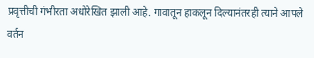प्रवृत्तीची गंभीरता अधोरेखित झाली आहे. गावातून हाकलून दिल्यानंतरही त्याने आपले वर्तन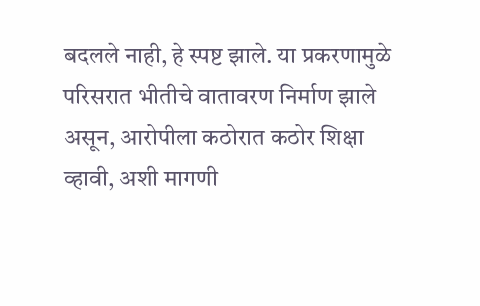बदलले नाही, हे स्पष्ट झाले. या प्रकरणामुळे परिसरात भीतीचे वातावरण निर्माण झाले असून, आरोपीला कठोरात कठोर शिक्षा व्हावी, अशी मागणी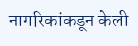नागरिकांकडून केली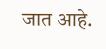जात आहे.